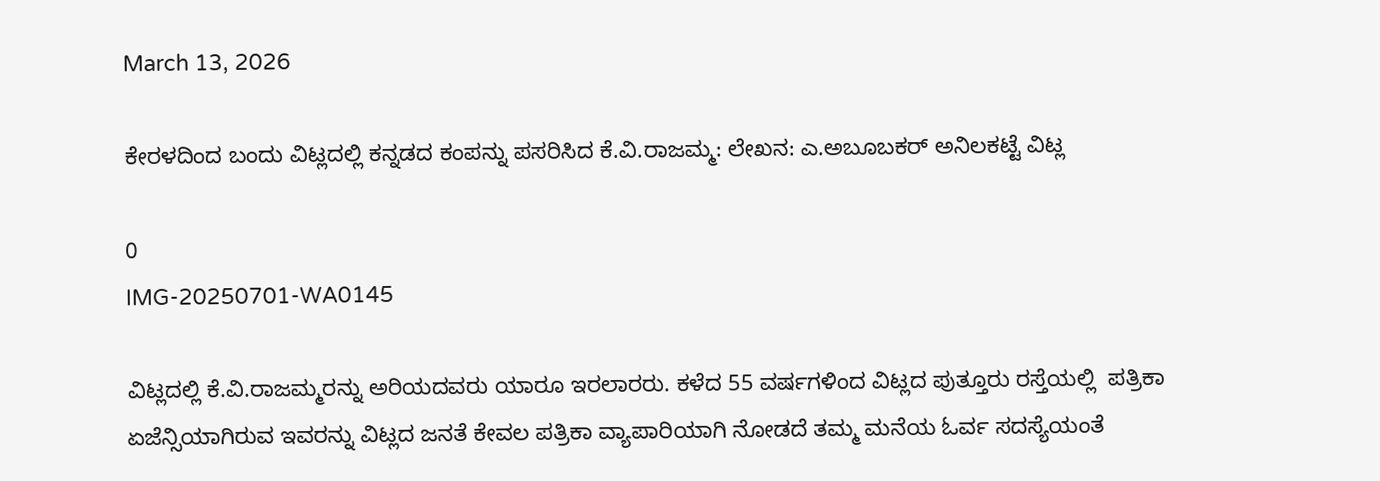March 13, 2026

ಕೇರಳದಿಂದ ಬಂದು ವಿಟ್ಲದಲ್ಲಿ ಕನ್ನಡದ ಕಂಪನ್ನು ಪಸರಿಸಿದ ಕೆ.ವಿ.ರಾಜಮ್ಮ: ಲೇಖನ: ಎ.ಅಬೂಬಕರ್ ಅನಿಲಕಟ್ಟೆ ವಿಟ್ಲ

0
IMG-20250701-WA0145

ವಿಟ್ಲದಲ್ಲಿ ಕೆ.ವಿ.ರಾಜಮ್ಮರನ್ನು ಅರಿಯದವರು ಯಾರೂ ಇರಲಾರರು. ಕಳೆದ 55 ವರ್ಷಗಳಿಂದ ವಿಟ್ಲದ ಪುತ್ತೂರು ರಸ್ತೆಯಲ್ಲಿ  ಪತ್ರಿಕಾ ಏಜೆನ್ಸಿಯಾಗಿರುವ ಇವರನ್ನು ವಿಟ್ಲದ ಜನತೆ ಕೇವಲ ಪತ್ರಿಕಾ ವ್ಯಾಪಾರಿಯಾಗಿ ನೋಡದೆ ತಮ್ಮ ಮನೆಯ ಓರ್ವ ಸದಸ್ಯೆಯಂತೆ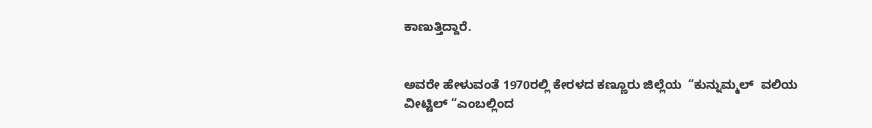ಕಾಣುತ್ತಿದ್ದಾರೆ.


ಅವರೇ ಹೇಳುವಂತೆ 1970ರಲ್ಲಿ ಕೇರಳದ ಕಣ್ಣೂರು ಜಿಲ್ಲೆಯ  “ಕುನ್ನುಮ್ಮಲ್  ವಲಿಯ ವೀಟ್ಟಿಲ್ “ಎಂಬಲ್ಲಿಂದ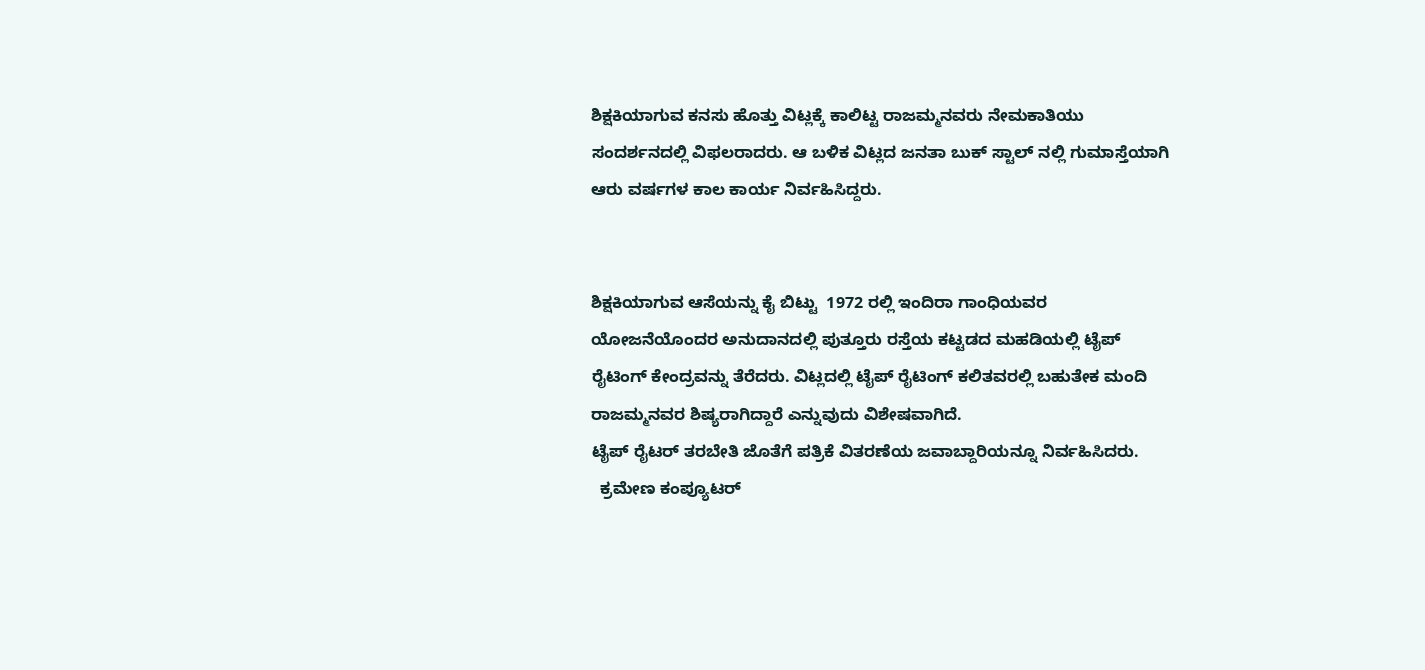ಶಿಕ್ಷಕಿಯಾಗುವ ಕನಸು ಹೊತ್ತು ವಿಟ್ಲಕ್ಕೆ ಕಾಲಿಟ್ಟ ರಾಜಮ್ಮನವರು ನೇಮಕಾತಿಯು ಸಂದರ್ಶನದಲ್ಲಿ ವಿಫಲರಾದರು. ಆ ಬಳಿಕ ವಿಟ್ಲದ ಜನತಾ ಬುಕ್ ಸ್ಟಾಲ್ ನಲ್ಲಿ ಗುಮಾಸ್ತೆಯಾಗಿ ಆರು ವರ್ಷಗಳ ಕಾಲ ಕಾರ್ಯ ನಿರ್ವಹಿಸಿದ್ದರು.


ಶಿಕ್ಷಕಿಯಾಗುವ ಆಸೆಯನ್ನು ಕೈ ಬಿಟ್ಟು  1972 ರಲ್ಲಿ ಇಂದಿರಾ ಗಾಂಧಿಯವರ  ಯೋಜನೆಯೊಂದರ ಅನುದಾನದಲ್ಲಿ ಪುತ್ತೂರು ರಸ್ತೆಯ ಕಟ್ಟಡದ ಮಹಡಿಯಲ್ಲಿ ಟೈಪ್ ರೈಟಿಂಗ್ ಕೇಂದ್ರವನ್ನು ತೆರೆದರು. ವಿಟ್ಲದಲ್ಲಿ ಟೈಪ್ ರೈಟಿಂಗ್ ಕಲಿತವರಲ್ಲಿ ಬಹುತೇಕ ಮಂದಿ ರಾಜಮ್ಮನವರ ಶಿಷ್ಯರಾಗಿದ್ದಾರೆ ಎನ್ನುವುದು ವಿಶೇಷವಾಗಿದೆ.
ಟೈಪ್ ರೈಟರ್ ತರಬೇತಿ ಜೊತೆಗೆ ಪತ್ರಿಕೆ ವಿತರಣೆಯ ಜವಾಬ್ದಾರಿಯನ್ನೂ ನಿರ್ವಹಿಸಿದರು.
  ಕ್ರಮೇಣ ಕಂಪ್ಯೂಟರ್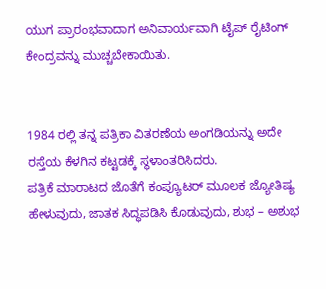ಯುಗ ಪ್ರಾರಂಭವಾದಾಗ ಅನಿವಾರ್ಯವಾಗಿ ಟೈಪ್ ರೈಟಿಂಗ್ ಕೇಂದ್ರವನ್ನು ಮುಚ್ಚಬೇಕಾಯಿತು.


1984 ರಲ್ಲಿ ತನ್ನ ಪತ್ರಿಕಾ ವಿತರಣೆಯ ಅಂಗಡಿಯನ್ನು ಅದೇ   ರಸ್ತೆಯ ಕೆಳಗಿನ ಕಟ್ಟಡಕ್ಕೆ ಸ್ಥಳಾಂತರಿಸಿದರು.
ಪತ್ರಿಕೆ ಮಾರಾಟದ ಜೊತೆಗೆ ಕಂಪ್ಯೂಟರ್ ಮೂಲಕ ಜ್ಯೋತಿಷ್ಯ ಹೇಳುವುದು, ಜಾತಕ ಸಿದ್ಧಪಡಿಸಿ ಕೊಡುವುದು, ಶುಭ – ಅಶುಭ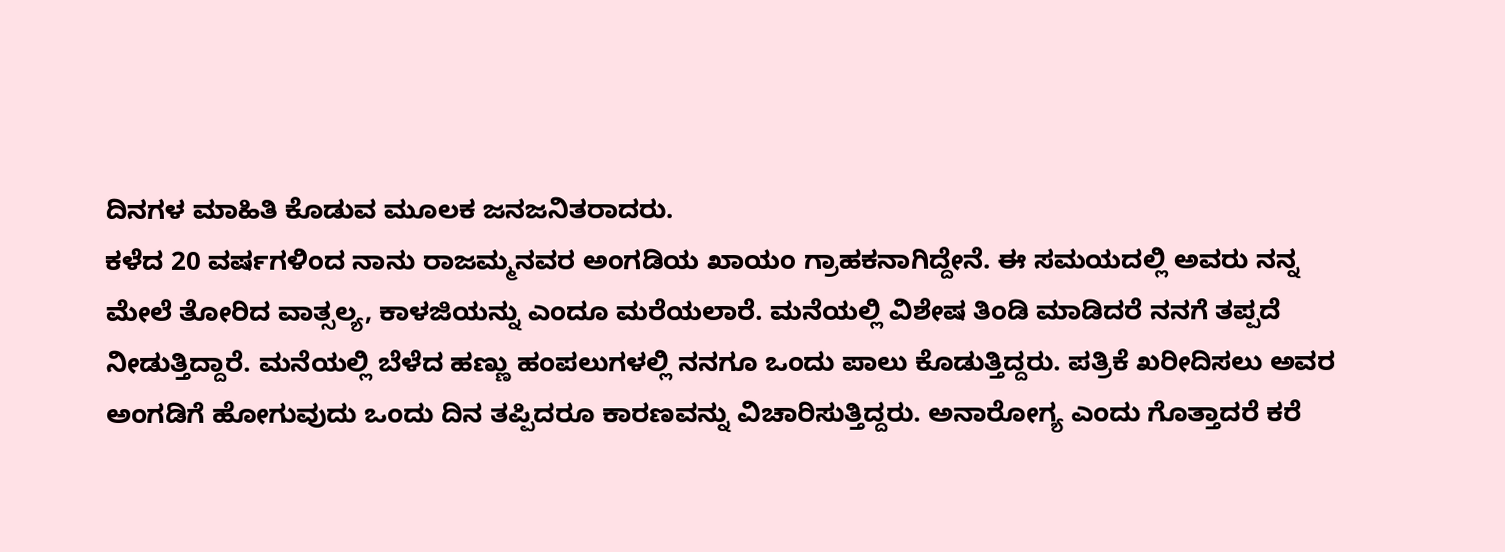ದಿನಗಳ ಮಾಹಿತಿ ಕೊಡುವ ಮೂಲಕ ಜನಜನಿತರಾದರು.
ಕಳೆದ 20 ವರ್ಷಗಳಿಂದ ನಾನು ರಾಜಮ್ಮನವರ ಅಂಗಡಿಯ ಖಾಯಂ ಗ್ರಾಹಕನಾಗಿದ್ದೇನೆ. ಈ ಸಮಯದಲ್ಲಿ ಅವರು ನನ್ನ ಮೇಲೆ ತೋರಿದ ವಾತ್ಸಲ್ಯ, ಕಾಳಜಿಯನ್ನು ಎಂದೂ ಮರೆಯಲಾರೆ. ಮನೆಯಲ್ಲಿ ವಿಶೇಷ ತಿಂಡಿ ಮಾಡಿದರೆ ನನಗೆ ತಪ್ಪದೆ ನೀಡುತ್ತಿದ್ದಾರೆ. ಮನೆಯಲ್ಲಿ ಬೆಳೆದ ಹಣ್ಣು ಹಂಪಲುಗಳಲ್ಲಿ ನನಗೂ ಒಂದು ಪಾಲು ಕೊಡುತ್ತಿದ್ದರು. ಪತ್ರಿಕೆ ಖರೀದಿಸಲು ಅವರ ಅಂಗಡಿಗೆ ಹೋಗುವುದು ಒಂದು ದಿನ ತಪ್ಪಿದರೂ ಕಾರಣವನ್ನು ವಿಚಾರಿಸುತ್ತಿದ್ದರು. ಅನಾರೋಗ್ಯ ಎಂದು ಗೊತ್ತಾದರೆ ಕರೆ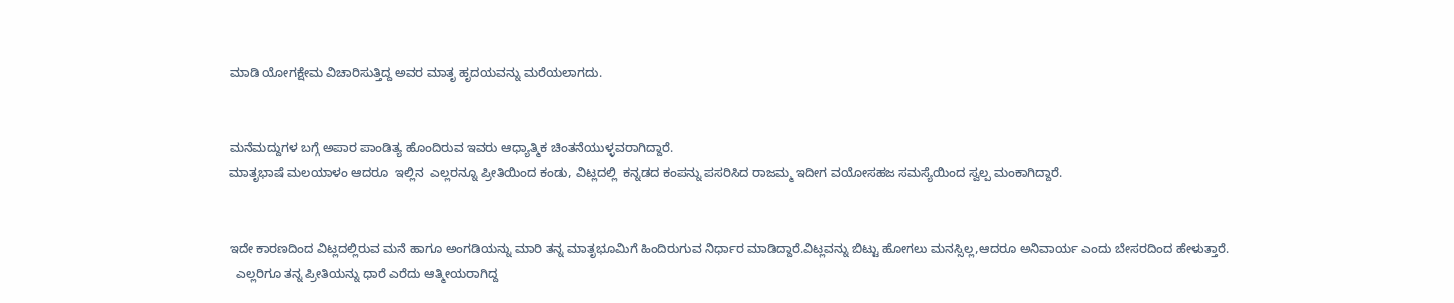ಮಾಡಿ ಯೋಗಕ್ಷೇಮ ವಿಚಾರಿಸುತ್ತಿದ್ದ ಅವರ ಮಾತೃ ಹೃದಯವನ್ನು ಮರೆಯಲಾಗದು.


ಮನೆಮದ್ದುಗಳ ಬಗ್ಗೆ ಅಪಾರ ಪಾಂಡಿತ್ಯ ಹೊಂದಿರುವ ಇವರು ಆಧ್ಯಾತ್ಮಿಕ ಚಿಂತನೆಯುಳ್ಳವರಾಗಿದ್ದಾರೆ.
ಮಾತೃಭಾಷೆ ಮಲಯಾಳಂ ಆದರೂ  ಇಲ್ಲಿನ  ಎಲ್ಲರನ್ನೂ ಪ್ರೀತಿಯಿಂದ ಕಂಡು, ವಿಟ್ಲದಲ್ಲಿ  ಕನ್ನಡದ ಕಂಪನ್ನು ಪಸರಿಸಿದ ರಾಜಮ್ಮ ಇದೀಗ ವಯೋಸಹಜ ಸಮಸ್ಯೆಯಿಂದ ಸ್ವಲ್ಪ ಮಂಕಾಗಿದ್ದಾರೆ.


ಇದೇ ಕಾರಣದಿಂದ ವಿಟ್ಲದಲ್ಲಿರುವ ಮನೆ ಹಾಗೂ ಅಂಗಡಿಯನ್ನು ಮಾರಿ ತನ್ನ ಮಾತೃಭೂಮಿಗೆ ಹಿಂದಿರುಗುವ ನಿರ್ಧಾರ ಮಾಡಿದ್ದಾರೆ.ವಿಟ್ಲವನ್ನು ಬಿಟ್ಟು ಹೋಗಲು ಮನಸ್ಸಿಲ್ಲ,ಆದರೂ ಅನಿವಾರ್ಯ ಎಂದು ಬೇಸರದಿಂದ ಹೇಳುತ್ತಾರೆ.
  ಎಲ್ಲರಿಗೂ ತನ್ನ ಪ್ರೀತಿಯನ್ನು ಧಾರೆ ಎರೆದು ಆತ್ಮೀಯರಾಗಿದ್ದ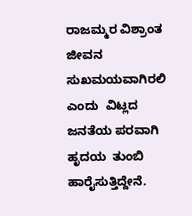ರಾಜಮ್ಮರ ವಿಶ್ರಾಂತ ಜೀವನ ಸುಖಮಯವಾಗಿರಲಿ ಎಂದು  ವಿಟ್ಲದ  ಜನತೆಯ ಪರವಾಗಿ ಹೃದಯ  ತುಂಬಿ ಹಾರೈಸುತ್ತಿದ್ದೇನೆ.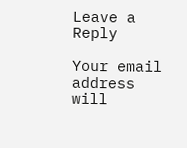Leave a Reply

Your email address will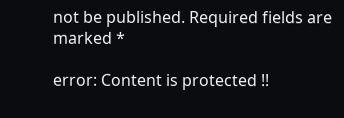not be published. Required fields are marked *

error: Content is protected !!